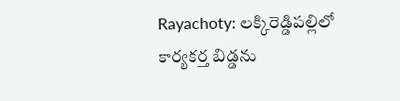Rayachoty: లక్కిరెడ్డిపల్లిలో కార్యకర్త బిడ్డను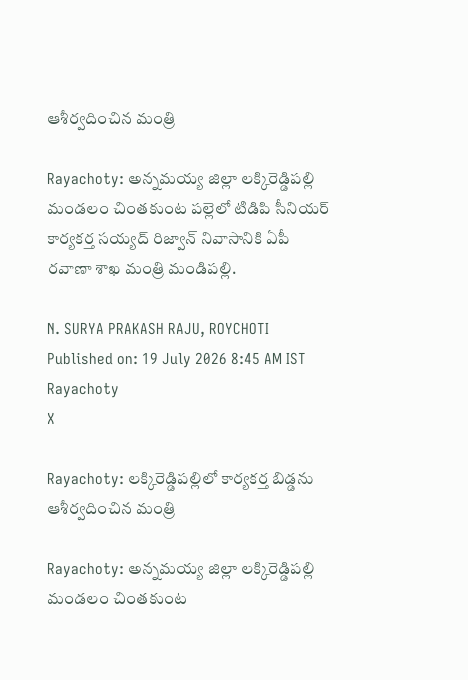ఆశీర్వదించిన మంత్రి

Rayachoty: అన్నమయ్య జిల్లా లక్కిరెడ్డిపల్లి మండలం చింతకుంట పల్లెలో టిడిపి సీనియర్ కార్యకర్త సయ్యద్ రిజ్వాన్ నివాసానికి ఏపీ రవాణా శాఖ మంత్రి మండిపల్లి.

N. SURYA PRAKASH RAJU, ROYCHOTI
Published on: 19 July 2026 8:45 AM IST
Rayachoty
X

Rayachoty: లక్కిరెడ్డిపల్లిలో కార్యకర్త బిడ్డను ఆశీర్వదించిన మంత్రి

Rayachoty: అన్నమయ్య జిల్లా లక్కిరెడ్డిపల్లి మండలం చింతకుంట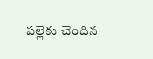పల్లెకు చెందిన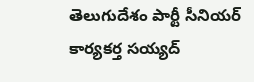తెలుగుదేశం పార్టీ సీనియర్ కార్యకర్త సయ్యద్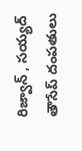రిజ్వాన్ , సయ్యద్ తౌసేప్ దంపతులు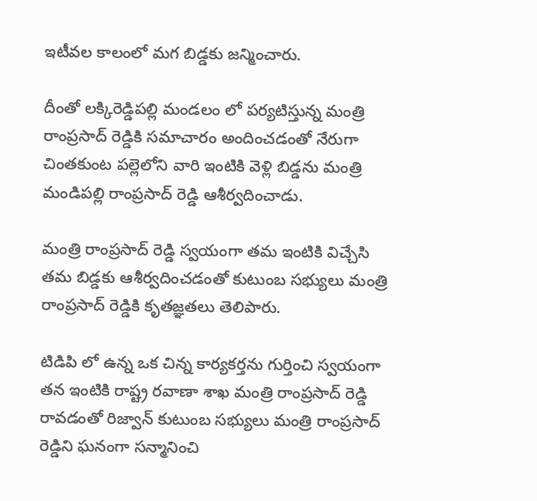ఇటీవల కాలంలో మగ బిడ్డకు జన్మించారు.

దీంతో లక్కిరెడ్డిపల్లి మండలం లో పర్యటిస్తున్న మంత్రి రాంప్రసాద్ రెడ్డికి సమాచారం అందించడంతో నేరుగా చింతకుంట పల్లెలోని వారి ఇంటికి వెళ్లి బిడ్డను మంత్రి మండిపల్లి రాంప్రసాద్ రెడ్డి ఆశీర్వదించాడు.

మంత్రి రాంప్రసాద్ రెడ్డి స్వయంగా తమ ఇంటికి విచ్చేసి తమ బిడ్డకు ఆశీర్వదించడంతో కుటుంబ సభ్యులు మంత్రి రాంప్రసాద్ రెడ్డికి కృతజ్ఞతలు తెలిపారు.

టిడిపి లో ఉన్న ఒక చిన్న కార్యకర్తను గుర్తించి స్వయంగా తన ఇంటికి రాష్ట్ర రవాణా శాఖ మంత్రి రాంప్రసాద్ రెడ్డి రావడంతో రిజ్వాన్ కుటుంబ సభ్యులు మంత్రి రాంప్రసాద్ రెడ్డిని ఘనంగా సన్మానించి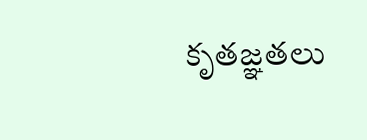కృతజ్ఞతలు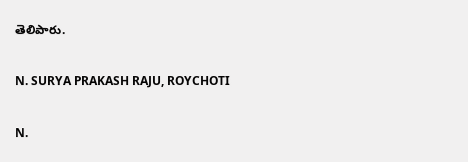తెలిపారు.

N. SURYA PRAKASH RAJU, ROYCHOTI

N.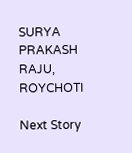SURYA PRAKASH RAJU, ROYCHOTI

Next Story